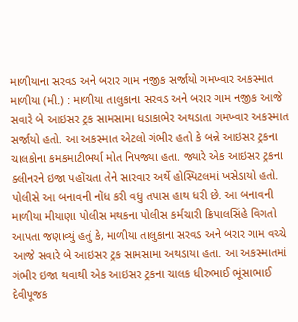માળીયાના સરવડ અને બરાર ગામ નજીક સર્જાયો ગમખ્વાર અકસ્માત માળીયા (મી.) : માળીયા તાલુકાના સરવડ અને બરાર ગામ નજીક આજે સવારે બે આઇસર ટ્રક સામસામા ધડાકાભેર અથડાતા ગમખ્વાર અકસ્માત સર્જાયો હતો. આ અકસ્માત એટલો ગંભીર હતો કે બન્ને આઇસર ટ્રકના ચાલકોના કમકમાટીભર્યા મોત નિપજ્યા હતા. જ્યારે એક આઇસર ટ્રકના ક્લીનરને ઇજા પહોંચતા તેને સારવાર અર્થે હોસ્પિટલમાં ખસેડાયો હતો. પોલીસે આ બનાવની નોંધ કરી વધુ તપાસ હાથ ધરી છે. આ બનાવની માળીયા મીયાણા પોલીસ મથકના પોલીસ કર્મચારી ક્રિપાલસિંહે વિગતો આપતા જણાવ્યું હતું કે, માળીયા તાલુકાના સરવડ અને બરાર ગામ વચ્ચે આજે સવારે બે આઇસર ટ્રક સામસામા અથડાયા હતા. આ અકસ્માતમાં ગંભીર ઇજા થવાથી એક આઇસર ટ્રકના ચાલક ધીરુભાઈ ભૂંસાભાઈ દેવીપૂજક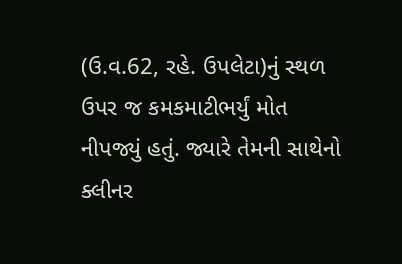(ઉ.વ.62, રહે. ઉપલેટા)નું સ્થળ ઉપર જ કમકમાટીભર્યું મોત નીપજ્યું હતું. જ્યારે તેમની સાથેનો ક્લીનર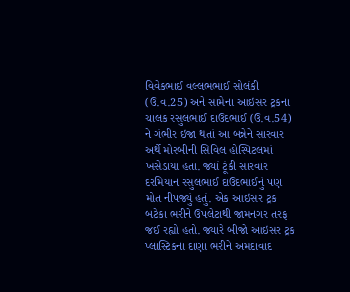વિવેકભાઈ વલ્લભભાઈ સોલંકી (ઉ.વ.25) અને સામેના આઇસર ટ્રકના ચાલક રસુલભાઈ દાઉદભાઈ (ઉ.વ.54) ને ગંભીર ઇજા થતાં આ બન્નેને સારવાર અર્થે મોરબીની સિવિલ હોસ્પિટલમાં ખસેડાયા હતા. જ્યાં ટૂંકી સારવાર દરમિયાન રસુલભાઈ દાઉદભાઈનું પણ મોત નીપજ્યું હતું. એક આઇસર ટ્રક બટેકા ભરીને ઉપલેટાથી જામનગર તરફ જઈ રહ્યો હતો. જ્યારે બીજો આઇસર ટ્રક પ્લાસ્ટિકના દાણા ભરીને અમદાવાદ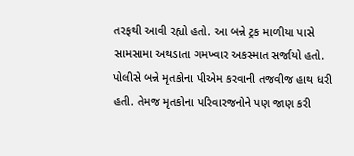તરફથી આવી રહ્યો હતો. આ બન્ને ટ્રક માળીયા પાસે સામસામા અથડાતા ગમખ્વાર અકસ્માત સર્જાયો હતો. પોલીસે બન્ને મૃતકોના પીએમ કરવાની તજવીજ હાથ ધરી હતી. તેમજ મૃતકોના પરિવારજનોને પણ જાણ કરી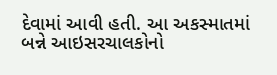દેવામાં આવી હતી. આ અકસ્માતમાં બન્ને આઇસરચાલકોનો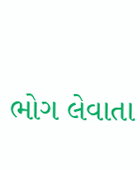ભોગ લેવાતા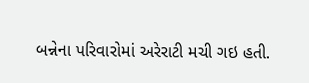બન્નેના પરિવારોમાં અરેરાટી મચી ગઇ હતી.